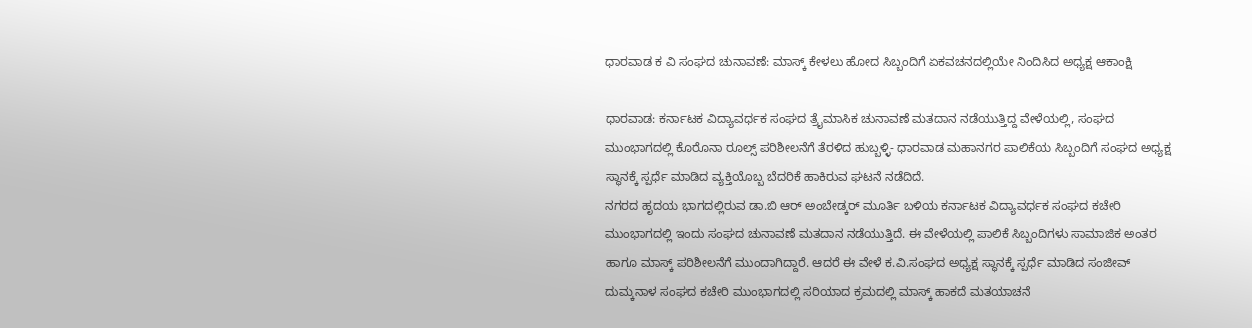ಧಾರವಾಡ ಕ ವಿ ಸಂಘದ ಚುನಾವಣೆ: ಮಾಸ್ಕ್ ಕೇಳಲು ಹೋದ ಸಿಬ್ಬಂದಿಗೆ ಏಕವಚನದಲ್ಲಿಯೇ ನಿಂದಿಸಿದ ಅಧ್ಯಕ್ಷ ಆಕಾಂಕ್ಷಿ

ಧಾರವಾಡ: ಕರ್ನಾಟಕ ವಿದ್ಯಾವರ್ಧಕ ಸಂಘದ ತ್ರೈಮಾಸಿಕ ಚುನಾವಣೆ ಮತದಾನ ನಡೆಯುತ್ತಿದ್ದ ವೇಳೆಯಲ್ಲಿ, ಸಂಘದ ಮುಂಭಾಗದಲ್ಲಿ ಕೊರೊನಾ ರೂಲ್ಸ್ ಪರಿಶೀಲನೆಗೆ ತೆರಳಿದ ಹುಬ್ಬಳ್ಳಿ- ಧಾರವಾಡ ಮಹಾನಗರ ಪಾಲಿಕೆಯ ಸಿಬ್ಬಂದಿಗೆ ಸಂಘದ ಅಧ್ಯಕ್ಷ ಸ್ಥಾನಕ್ಕೆ ಸ್ಪರ್ಧೆ ಮಾಡಿದ ವ್ಯಕ್ತಿಯೊಬ್ಬ ಬೆದರಿಕೆ ಹಾಕಿರುವ ಘಟನೆ ನಡೆದಿದೆ.
ನಗರದ ಹೃದಯ ಭಾಗದಲ್ಲಿರುವ ಡಾ.ಬಿ ಆರ್ ಅಂಬೇಡ್ಕರ್ ಮೂರ್ತಿ ಬಳಿಯ ಕರ್ನಾಟಕ ವಿದ್ಯಾವರ್ಧಕ ಸಂಘದ ಕಚೇರಿ ಮುಂಭಾಗದಲ್ಲಿ ಇಂದು ಸಂಘದ ಚುನಾವಣೆ ಮತದಾನ ನಡೆಯುತ್ತಿದೆ. ಈ ವೇಳೆಯಲ್ಲಿ ಪಾಲಿಕೆ ಸಿಬ್ಬಂದಿಗಳು ಸಾಮಾಜಿಕ ಅಂತರ ಹಾಗೂ ಮಾಸ್ಕ್ ಪರಿಶೀಲನೆಗೆ ಮುಂದಾಗಿದ್ದಾರೆ. ಆದರೆ ಈ ವೇಳೆ ಕ.ವಿ.ಸಂಘದ ಅಧ್ಯಕ್ಷ ಸ್ಥಾನಕ್ಕೆ ಸ್ಪರ್ಧೆ ಮಾಡಿದ ಸಂಜೀವ್ ದುಮ್ಕನಾಳ ಸಂಘದ ಕಚೇರಿ ಮುಂಭಾಗದಲ್ಲಿ ಸರಿಯಾದ ಕ್ರಮದಲ್ಲಿ ಮಾಸ್ಕ್ ಹಾಕದೆ ಮತಯಾಚನೆ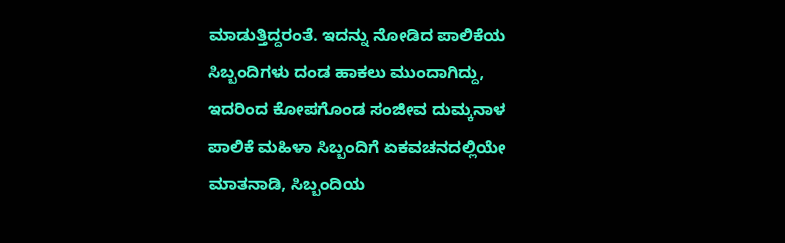ಮಾಡುತ್ತಿದ್ದರಂತೆ. ಇದನ್ನು ನೋಡಿದ ಪಾಲಿಕೆಯ ಸಿಬ್ಬಂದಿಗಳು ದಂಡ ಹಾಕಲು ಮುಂದಾಗಿದ್ದು, ಇದರಿಂದ ಕೋಪಗೊಂಡ ಸಂಜೀವ ದುಮ್ಕನಾಳ ಪಾಲಿಕೆ ಮಹಿಳಾ ಸಿಬ್ಬಂದಿಗೆ ಏಕವಚನದಲ್ಲಿಯೇ ಮಾತನಾಡಿ, ಸಿಬ್ಬಂದಿಯ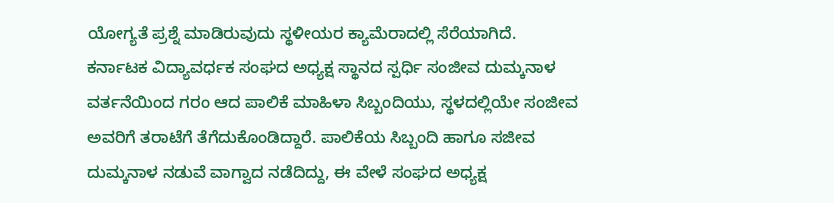ಯೋಗ್ಯತೆ ಪ್ರಶ್ನೆ ಮಾಡಿರುವುದು ಸ್ಥಳೀಯರ ಕ್ಯಾಮೆರಾದಲ್ಲಿ ಸೆರೆಯಾಗಿದೆ.
ಕರ್ನಾಟಕ ವಿದ್ಯಾವರ್ಧಕ ಸಂಘದ ಅಧ್ಯಕ್ಷ ಸ್ಥಾನದ ಸ್ಪರ್ಧಿ ಸಂಜೀವ ದುಮ್ಕನಾಳ ವರ್ತನೆಯಿಂದ ಗರಂ ಆದ ಪಾಲಿಕೆ ಮಾಹಿಳಾ ಸಿಬ್ಬಂದಿಯು, ಸ್ಥಳದಲ್ಲಿಯೇ ಸಂಜೀವ ಅವರಿಗೆ ತರಾಟೆಗೆ ತೆಗೆದುಕೊಂಡಿದ್ದಾರೆ. ಪಾಲಿಕೆಯ ಸಿಬ್ಬಂದಿ ಹಾಗೂ ಸಜೀವ ದುಮ್ಕನಾಳ ನಡುವೆ ವಾಗ್ವಾದ ನಡೆದಿದ್ದು, ಈ ವೇಳೆ ಸಂಘದ ಅಧ್ಯಕ್ಷ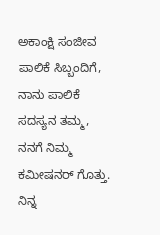ಅಕಾಂಕ್ಷಿ ಸಂಜೀವ ಪಾಲಿಕೆ ಸಿಬ್ಬಂದಿಗೆ, ನಾನು ಪಾಲಿಕೆ ಸದಸ್ಯನ ತಮ್ಮ, ನನಗೆ ನಿಮ್ಮ ಕಮೀಷನರ್ ಗೊತ್ತು. ನಿನ್ನ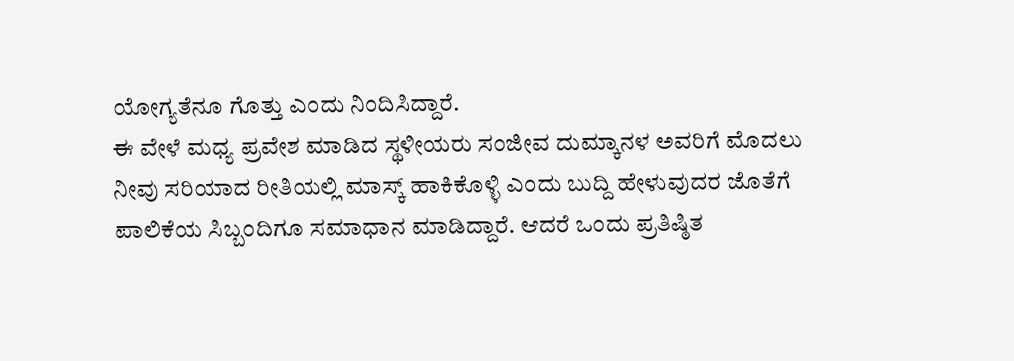ಯೋಗ್ಯತೆನೂ ಗೊತ್ತು ಎಂದು ನಿಂದಿಸಿದ್ದಾರೆ.
ಈ ವೇಳೆ ಮಧ್ಯ ಪ್ರವೇಶ ಮಾಡಿದ ಸ್ಥಳೀಯರು ಸಂಜೀವ ದುಮ್ಕಾನಳ ಅವರಿಗೆ ಮೊದಲು ನೀವು ಸರಿಯಾದ ರೀತಿಯಲ್ಲಿ ಮಾಸ್ಕ್ ಹಾಕಿಕೊಳ್ಳಿ ಎಂದು ಬುದ್ದಿ ಹೇಳುವುದರ ಜೊತೆಗೆ ಪಾಲಿಕೆಯ ಸಿಬ್ಬಂದಿಗೂ ಸಮಾಧಾನ ಮಾಡಿದ್ದಾರೆ. ಆದರೆ ಒಂದು ಪ್ರತಿಷ್ಠಿತ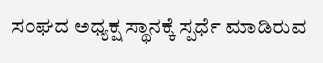ಸಂಘದ ಅಧ್ಯಕ್ಷ ಸ್ಥಾನಕ್ಕೆ ಸ್ಪರ್ಧೆ ಮಾಡಿರುವ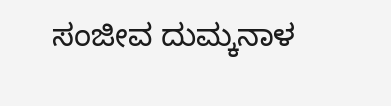ಸಂಜೀವ ದುಮ್ಕನಾಳ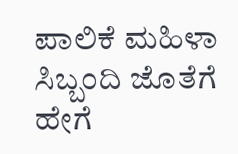ಪಾಲಿಕೆ ಮಹಿಳಾ ಸಿಬ್ಬಂದಿ ಜೊತೆಗೆ ಹೇಗೆ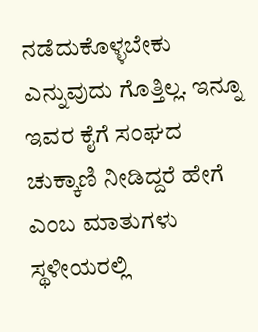ನಡೆದುಕೊಳ್ಳಬೇಕು ಎನ್ನುವುದು ಗೊತ್ತಿಲ್ಲ. ಇನ್ನೂ ಇವರ ಕೈಗೆ ಸಂಘದ ಚುಕ್ಕಾಣಿ ನೀಡಿದ್ದರೆ ಹೇಗೆ ಎಂಬ ಮಾತುಗಳು ಸ್ಥಳೀಯರಲ್ಲಿ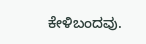ಕೇಳಿಬಂದವು.